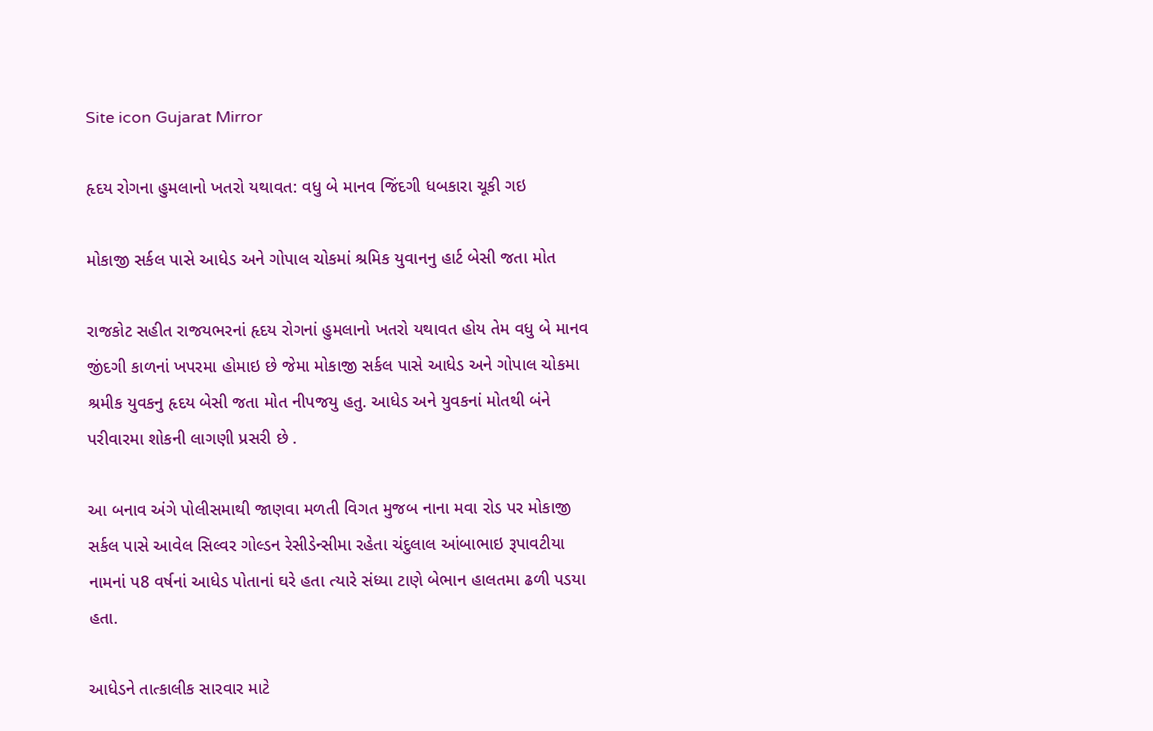Site icon Gujarat Mirror

હૃદય રોગના હુમલાનો ખતરો યથાવત: વધુ બે માનવ જિંદગી ધબકારા ચૂકી ગઇ

મોકાજી સર્કલ પાસે આધેડ અને ગોપાલ ચોકમાં શ્રમિક યુવાનનુ હાર્ટ બેસી જતા મોત

રાજકોટ સહીત રાજયભરનાં હૃદય રોગનાં હુમલાનો ખતરો યથાવત હોય તેમ વધુ બે માનવ જીંદગી કાળનાં ખપરમા હોમાઇ છે જેમા મોકાજી સર્કલ પાસે આધેડ અને ગોપાલ ચોકમા શ્રમીક યુવકનુ હૃદય બેસી જતા મોત નીપજયુ હતુ. આધેડ અને યુવકનાં મોતથી બંને પરીવારમા શોકની લાગણી પ્રસરી છે .

આ બનાવ અંગે પોલીસમાથી જાણવા મળતી વિગત મુજબ નાના મવા રોડ પર મોકાજી સર્કલ પાસે આવેલ સિલ્વર ગોલ્ડન રેસીડેન્સીમા રહેતા ચંદુલાલ આંબાભાઇ રૂપાવટીયા નામનાં પ8 વર્ષનાં આધેડ પોતાનાં ઘરે હતા ત્યારે સંધ્યા ટાણે બેભાન હાલતમા ઢળી પડયા હતા.

આધેડને તાત્કાલીક સારવાર માટે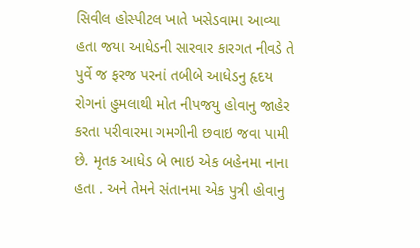સિવીલ હોસ્પીટલ ખાતે ખસેડવામા આવ્યા હતા જયા આધેડની સારવાર કારગત નીવડે તે પુર્વે જ ફરજ પરનાં તબીબે આધેડનુ હૃદય રોગનાં હુમલાથી મોત નીપજયુ હોવાનુ જાહેર કરતા પરીવારમા ગમગીની છવાઇ જવા પામી છે. મૃતક આધેડ બે ભાઇ એક બહેનમા નાના હતા . અને તેમને સંતાનમા એક પુત્રી હોવાનુ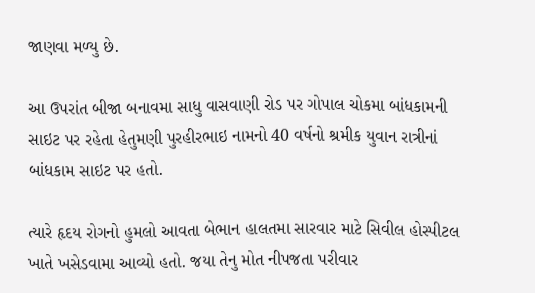જાણવા મળ્યુ છે.

આ ઉપરાંત બીજા બનાવમા સાધુ વાસવાણી રોડ પર ગોપાલ ચોકમા બાંધકામની સાઇટ પર રહેતા હેતુમણી પુરહીરભાઇ નામનો 40 વર્ષનો શ્રમીક યુવાન રાત્રીનાં બાંધકામ સાઇટ પર હતો.

ત્યારે હૃદય રોગનો હુમલો આવતા બેભાન હાલતમા સારવાર માટે સિવીલ હોસ્પીટલ ખાતે ખસેડવામા આવ્યો હતો. જયા તેનુ મોત નીપજતા પરીવાર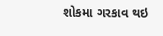શોકમા ગરકાવ થઇ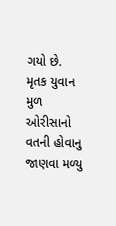ગયો છે. મૃતક યુવાન મુળ ઓરીસાનો વતની હોવાનુ જાણવા મળ્યુ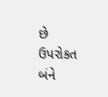છે ઉપરોકત બંને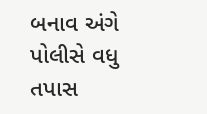બનાવ અંગે પોલીસે વધુ તપાસ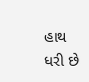હાથ ધરી છે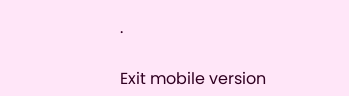.

Exit mobile version